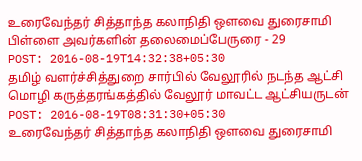உரைவேந்தர் சித்தாந்த கலாநிதி ஔவை துரைசாமி பிள்ளை அவர்களின் தலைமைப்பேருரை - 29
POST: 2016-08-19T14:32:38+05:30
தமிழ் வளர்ச்சித்துறை சார்பில் வேலூரில் நடந்த ஆட்சி மொழி கருத்தரங்கத்தில் வேலூர் மாவட்ட ஆட்சியருடன்
POST: 2016-08-19T08:31:30+05:30
உரைவேந்தர் சித்தாந்த கலாநிதி ஔவை துரைசாமி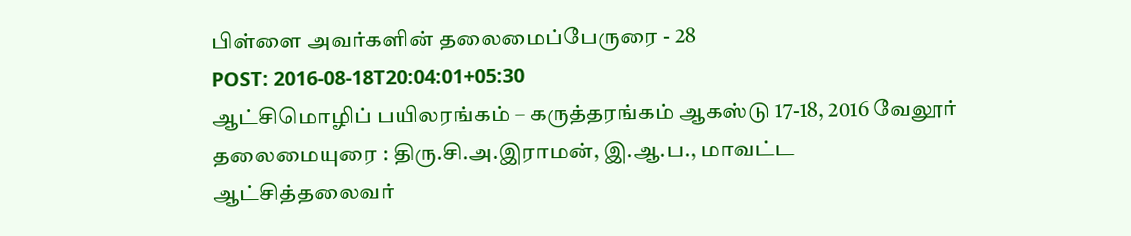பிள்ளை அவர்களின் தலைமைப்பேருரை - 28
POST: 2016-08-18T20:04:01+05:30
ஆட்சிமொழிப் பயிலரங்கம் – கருத்தரங்கம் ஆகஸ்டு 17-18, 2016 வேலூர் தலைமையுரை : திரு.சி.அ.இராமன், இ.ஆ.ப., மாவட்ட ஆட்சித்தலைவர்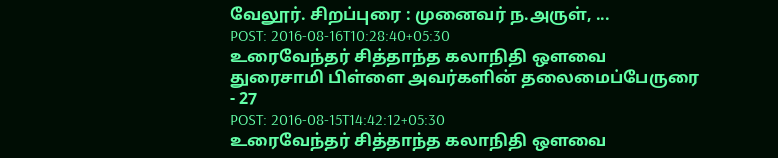வேலூர். சிறப்புரை : முனைவர் ந.அருள், ...
POST: 2016-08-16T10:28:40+05:30
உரைவேந்தர் சித்தாந்த கலாநிதி ஔவை துரைசாமி பிள்ளை அவர்களின் தலைமைப்பேருரை - 27
POST: 2016-08-15T14:42:12+05:30
உரைவேந்தர் சித்தாந்த கலாநிதி ஔவை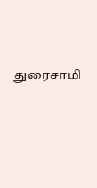துரைசாமி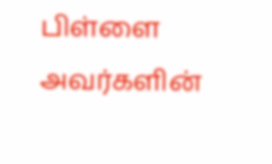பிள்ளை அவர்களின்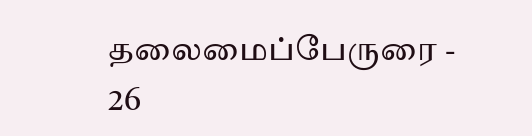தலைமைப்பேருரை - 26